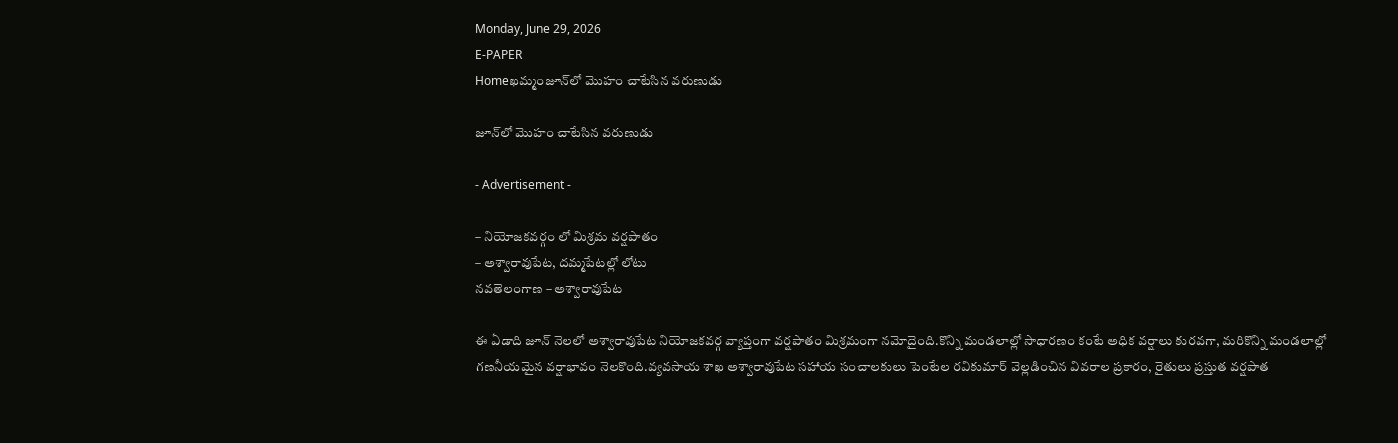Monday, June 29, 2026
E-PAPER
Homeఖమ్మంజూన్‌లో మొహం చాటేసిన వరుణుడు

జూన్‌లో మొహం చాటేసిన వరుణుడు

- Advertisement -

– నియోజకవర్గం లో మిశ్రమ వర్షపాతం
– అశ్వారావుపేట, దమ్మపేటల్లో లోటు
నవతెలంగాణ – అశ్వారావుపేట

ఈ ఏడాది జూన్ నెలలో అశ్వారావుపేట నియోజకవర్గ వ్యాప్తంగా వర్షపాతం మిశ్రమంగా నమోదైంది.కొన్ని మండలాల్లో సాధారణం కంటే అధిక వర్షాలు కురవగా, మరికొన్ని మండలాల్లో గణనీయమైన వర్షాభావం నెలకొంది.వ్యవసాయ శాఖ అశ్వారావుపేట సహాయ సంచాలకులు పెంటేల రవికుమార్ వెల్లడించిన వివరాల ప్రకారం, రైతులు ప్రస్తుత వర్షపాత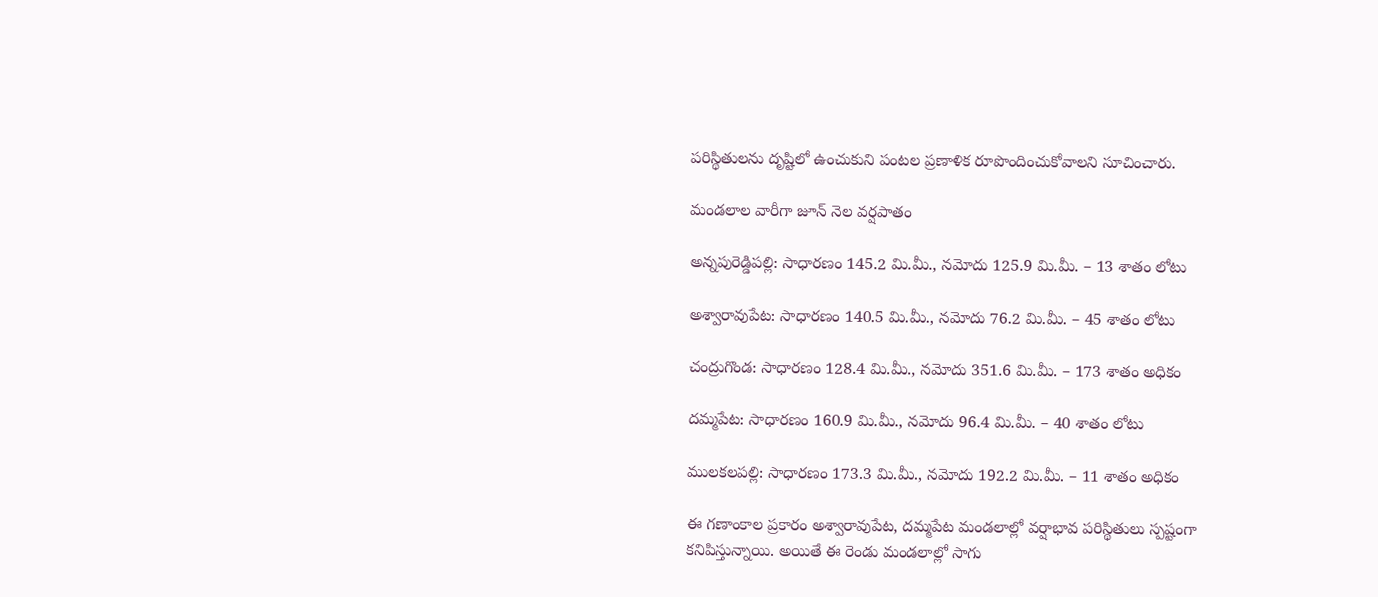పరిస్థితులను దృష్టిలో ఉంచుకుని పంటల ప్రణాళిక రూపొందించుకోవాలని సూచించారు.

మండలాల వారీగా జూన్ నెల వర్షపాతం

అన్నపురెడ్డిపల్లి: సాధారణం 145.2 మి.మీ., నమోదు 125.9 మి.మీ. – 13 శాతం లోటు

అశ్వారావుపేట: సాధారణం 140.5 మి.మీ., నమోదు 76.2 మి.మీ. – 45 శాతం లోటు

చంద్రుగొండ: సాధారణం 128.4 మి.మీ., నమోదు 351.6 మి.మీ. – 173 శాతం అధికం

దమ్మపేట: సాధారణం 160.9 మి.మీ., నమోదు 96.4 మి.మీ. – 40 శాతం లోటు

ములకలపల్లి: సాధారణం 173.3 మి.మీ., నమోదు 192.2 మి.మీ. – 11 శాతం అధికం

ఈ గణాంకాల ప్రకారం అశ్వారావుపేట, దమ్మపేట మండలాల్లో వర్షాభావ పరిస్థితులు స్పష్టంగా కనిపిస్తున్నాయి. అయితే ఈ రెండు మండలాల్లో సాగు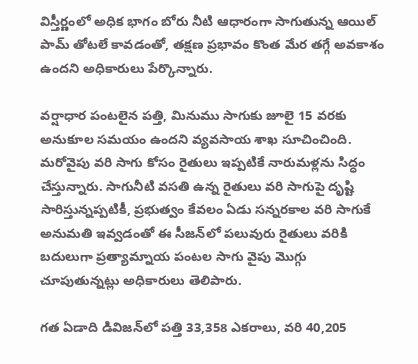విస్తీర్ణంలో అధిక భాగం బోరు నీటి ఆధారంగా సాగుతున్న ఆయిల్ పామ్ తోటలే కావడంతో, తక్షణ ప్రభావం కొంత మేర తగ్గే అవకాశం ఉందని అధికారులు పేర్కొన్నారు.

వర్షాధార పంటలైన పత్తి, మినుము సాగుకు జూలై 15 వరకు అనుకూల సమయం ఉందని వ్యవసాయ శాఖ సూచించింది. మరోవైపు వరి సాగు కోసం రైతులు ఇప్పటికే నారుమళ్లను సిద్ధం చేస్తున్నారు. సాగునీటి వసతి ఉన్న రైతులు వరి సాగుపై దృష్టి సారిస్తున్నప్పటికీ, ప్రభుత్వం కేవలం ఏడు సన్నరకాల వరి సాగుకే అనుమతి ఇవ్వడంతో ఈ సీజన్‌లో పలువురు రైతులు వరికి బదులుగా ప్రత్యామ్నాయ పంటల సాగు వైపు మొగ్గు చూపుతున్నట్లు అధికారులు తెలిపారు.

గత ఏడాది డివిజన్‌లో పత్తి 33,358 ఎకరాలు, వరి 40,205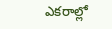ఎకరాల్లో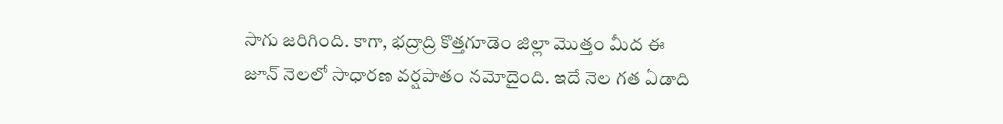సాగు జరిగింది. కాగా, భద్రాద్రి కొత్తగూడెం జిల్లా మొత్తం మీద ఈ జూన్ నెలలో సాధారణ వర్షపాతం నమోదైంది. ఇదే నెల గత ఏడాది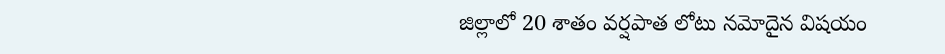జిల్లాలో 20 శాతం వర్షపాత లోటు నమోదైన విషయం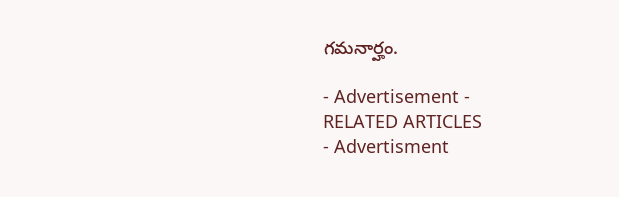గమనార్హం.

- Advertisement -
RELATED ARTICLES
- Advertisment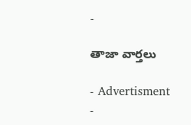-

తాజా వార్తలు

- Advertisment -